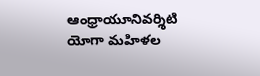ఆంధ్రాయూనివర్శిటి యోగా మహిళల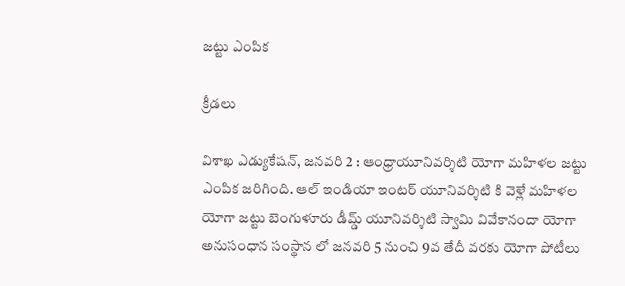జట్టు ఎంపిక

క్రీడలు

విశాఖ ఎడ్యుకేషన్, జనవరి 2 : ఆంధ్రాయూనివర్శిటి యోగా మహిళల జట్టు ఎంపిక జరిగింది. ఆల్ ఇండియా ఇంటర్ యూనివర్శిటి కి వెళ్లే మహిళల యోగా జట్టు బెంగుళూరు డీమ్డ్ యూనివర్శిటి స్వామి వివేకానందా యోగా అనుసంధాన సంస్థాన లో జనవరి 5 నుంచి 9వ తేదీ వరకు యోగా పోటీలు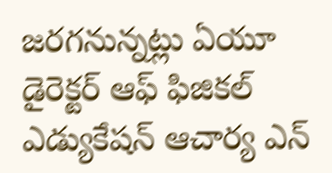జరగనున్నట్లు ఏయూ డైరెక్టర్ ఆఫ్ ఫిజికల్ ఎడ్యుకేషన్ ఆచార్య ఎన్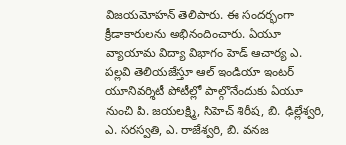విజయమోహన్ తెలిపారు. ఈ సందర్భంగా క్రీడాకారులను అభినందించారు. ఏయూ వ్యాయామ విద్యా విభాగం హెడ్ ఆచార్య ఎ. పల్లవి తెలియజేస్తూ ఆల్ ఇండియా ఇంటర్ యూనివర్శిటీ పోటీల్లో పాల్గొనేందుకు ఏయూ నుంచి పి. జయలక్ష్మి, సిహెచ్ శిరీష, బి. ఢిల్లేశ్వరి, ఎ. సరస్వతి, ఎ. రాజేశ్వరి, బి. వనజ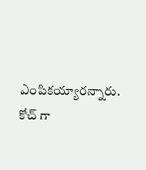ఎంపికయ్యారన్నారు. కోచ్ గా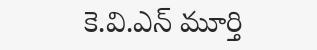కె.వి.ఎన్ మూర్తి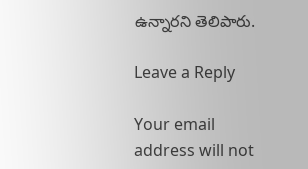ఉన్నారని తెలిపారు.

Leave a Reply

Your email address will not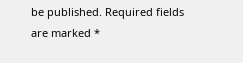be published. Required fields are marked *